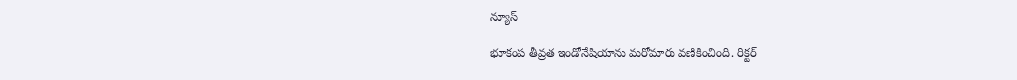న్యూస్

భూకంప తీవ్రత ఇండోనేషియాను మరోమారు వణికించింది. రిక్టర్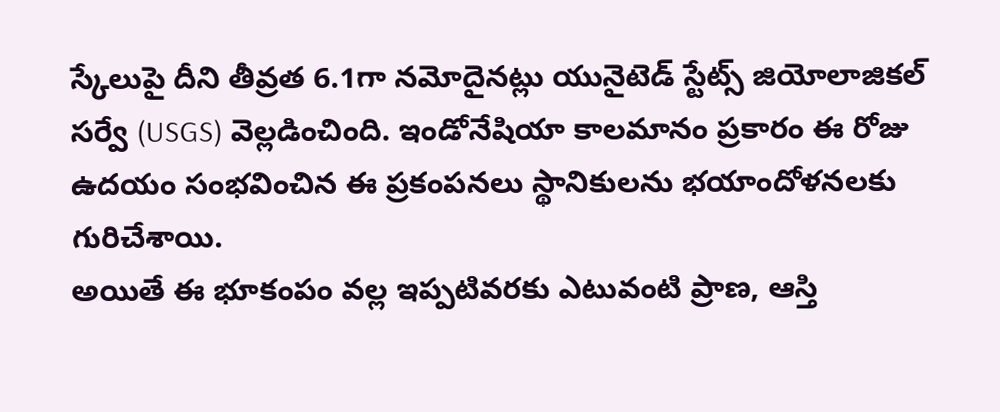స్కేలుపై దీని తీవ్రత 6.1గా నమోదైనట్లు యునైటెడ్ స్టేట్స్ జియోలాజికల్ సర్వే (USGS) వెల్లడించింది. ఇండోనేషియా కాలమానం ప్రకారం ఈ రోజు ఉదయం సంభవించిన ఈ ప్రకంపనలు స్థానికులను భయాందోళనలకు గురిచేశాయి.
అయితే ఈ భూకంపం వల్ల ఇప్పటివరకు ఎటువంటి ప్రాణ, ఆస్తి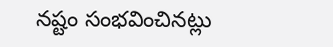నష్టం సంభవించినట్లు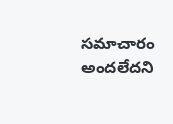సమాచారం అందలేదని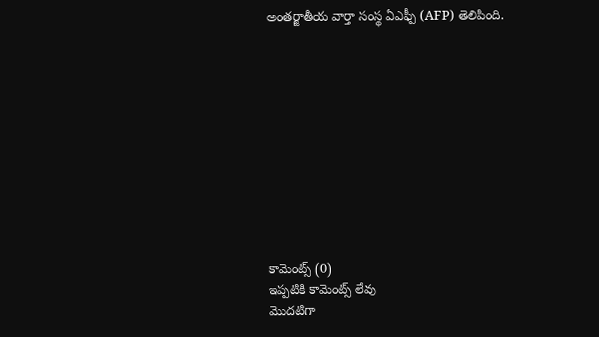అంతర్జాతీయ వార్తా సంస్థ ఏఎఫ్పీ (AFP) తెలిపింది.











కామెంట్స్ (0)
ఇప్పటికి కామెంట్స్ లేవు
మొదటిగా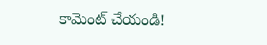కామెంట్ చేయండి!